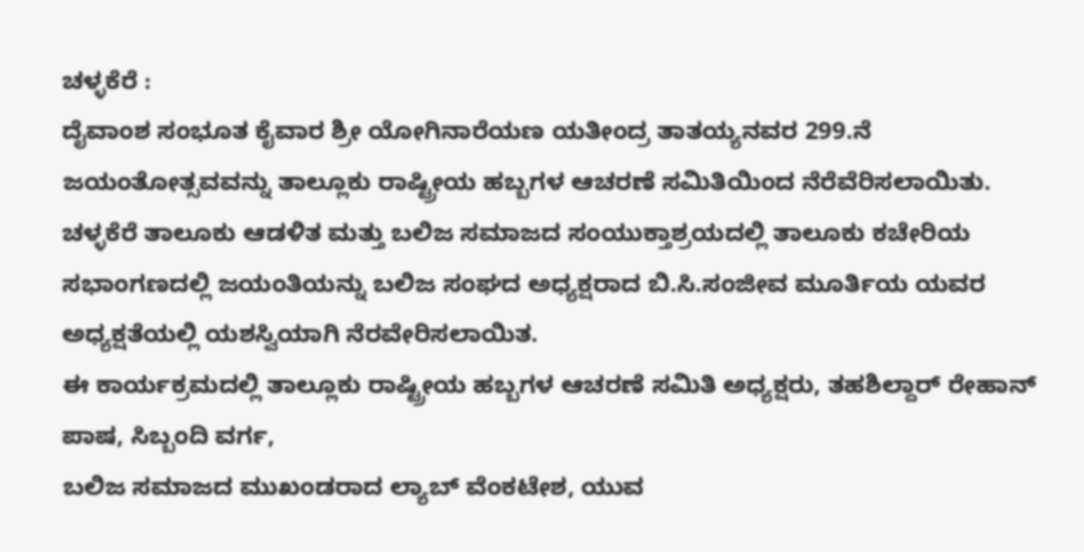ಚಳ್ಳಕೆರೆ :
ದೈವಾಂಶ ಸಂಭೂತ ಕೈವಾರ ಶ್ರೀ ಯೋಗಿನಾರೆಯಣ ಯತೀಂದ್ರ ತಾತಯ್ಯನವರ 299.ನೆ ಜಯಂತೋತ್ಸವವನ್ನು ತಾಲ್ಲೂಕು ರಾಷ್ಟ್ರೀಯ ಹಬ್ಬಗಳ ಆಚರಣೆ ಸಮಿತಿಯಿಂದ ನೆರೆವೆರಿಸಲಾಯಿತು.
ಚಳ್ಳಕೆರೆ ತಾಲೂಕು ಆಡಳಿತ ಮತ್ತು ಬಲಿಜ ಸಮಾಜದ ಸಂಯುಕ್ತಾಶ್ರಯದಲ್ಲಿ ತಾಲೂಕು ಕಚೇರಿಯ ಸಭಾಂಗಣದಲ್ಲಿ ಜಯಂತಿಯನ್ನು ಬಲಿಜ ಸಂಘದ ಅಧ್ಯಕ್ಷರಾದ ಬಿ.ಸಿ.ಸಂಜೀವ ಮೂರ್ತಿಯ ಯವರ ಅಧ್ಯಕ್ಷತೆಯಲ್ಲಿ ಯಶಸ್ವಿಯಾಗಿ ನೆರವೇರಿಸಲಾಯಿತ.
ಈ ಕಾರ್ಯಕ್ರಮದಲ್ಲಿ ತಾಲ್ಲೂಕು ರಾಷ್ಟ್ರೀಯ ಹಬ್ಬಗಳ ಆಚರಣೆ ಸಮಿತಿ ಅಧ್ಯಕ್ಷರು, ತಹಶಿಲ್ದಾರ್ ರೇಹಾನ್ ಪಾಷ, ಸಿಬ್ಬಂದಿ ವರ್ಗ,
ಬಲಿಜ ಸಮಾಜದ ಮುಖಂಡರಾದ ಲ್ಯಾಬ್ ವೆಂಕಟೇಶ, ಯುವ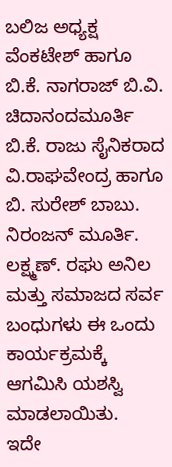ಬಲಿಜ ಅಧ್ಯಕ್ಷ ವೆಂಕಟೇಶ್ ಹಾಗೂ ಬಿ.ಕೆ. ನಾಗರಾಜ್ ಬಿ.ವಿ. ಚಿದಾನಂದಮೂರ್ತಿ ಬಿ.ಕೆ. ರಾಜು ಸೈನಿಕರಾದ ವಿ.ರಾಘವೇಂದ್ರ ಹಾಗೂ ಬಿ. ಸುರೇಶ್ ಬಾಬು. ನಿರಂಜನ್ ಮೂರ್ತಿ. ಲಕ್ಷ್ಮಣ್. ರಘು ಅನಿಲ ಮತ್ತು ಸಮಾಜದ ಸರ್ವ ಬಂಧುಗಳು ಈ ಒಂದು ಕಾರ್ಯಕ್ರಮಕ್ಕೆ ಆಗಮಿಸಿ ಯಶಸ್ವಿ ಮಾಡಲಾಯಿತು.
ಇದೇ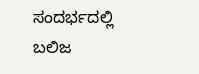ಸಂದರ್ಭದಲ್ಲಿ ಬಲಿಜ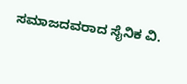ಸಮಾಜದವರಾದ ಸೈನಿಕ ವಿ.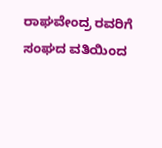ರಾಘವೇಂದ್ರ ರವರಿಗೆ ಸಂಘದ ವತಿಯಿಂದ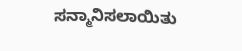ಸನ್ಮಾನಿಸಲಾಯಿತು